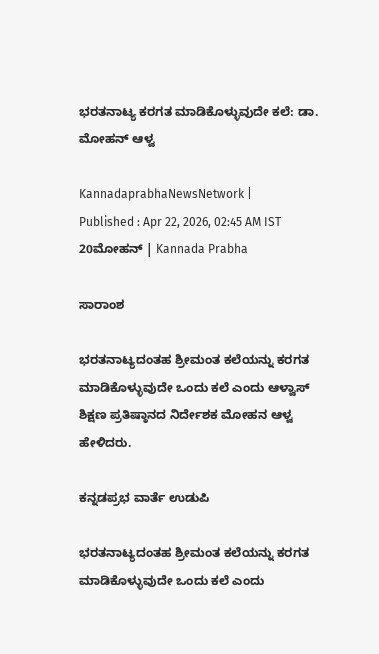ಭರತನಾಟ್ಯ ಕರಗತ ಮಾಡಿಕೊಳ್ಳುವುದೇ ಕಲೆ: ಡಾ. ಮೋಹನ್ ಆಳ್ವ

KannadaprabhaNewsNetwork |
Published : Apr 22, 2026, 02:45 AM IST
20ಮೋಹನ್ | Kannada Prabha

ಸಾರಾಂಶ

ಭರತನಾಟ್ಯದಂತಹ ಶ್ರೀಮಂತ ಕಲೆಯನ್ನು ಕರಗತ ಮಾಡಿಕೊಳ್ಳುವುದೇ ಒಂದು ಕಲೆ ಎಂದು ಆಳ್ವಾಸ್ ಶಿಕ್ಷಣ ಪ್ರತಿಷ್ಠಾನದ ನಿರ್ದೇಶಕ ಮೋಹನ ಆಳ್ವ ಹೇಳಿದರು.

ಕನ್ನಡಪ್ರಭ ವಾರ್ತೆ ಉಡುಪಿ

ಭರತನಾಟ್ಯದಂತಹ ಶ್ರೀಮಂತ ಕಲೆಯನ್ನು ಕರಗತ ಮಾಡಿಕೊಳ್ಳುವುದೇ ಒಂದು ಕಲೆ ಎಂದು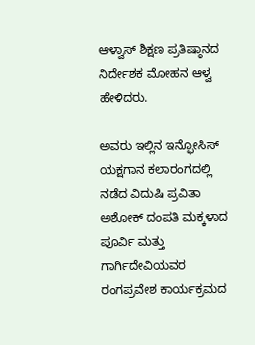ಆಳ್ವಾಸ್ ಶಿಕ್ಷಣ ಪ್ರತಿಷ್ಠಾನದ ನಿರ್ದೇಶಕ ಮೋಹನ ಆಳ್ವ ಹೇಳಿದರು.

ಅವರು ಇಲ್ಲಿನ ಇನ್ಫೋಸಿಸ್ ಯಕ್ಷಗಾನ ಕಲಾರಂಗದಲ್ಲಿ ನಡೆದ ವಿದುಷಿ ಪ್ರವಿತಾ ಅಶೋಕ್ ದಂಪತಿ ಮಕ್ಕಳಾದ ಪೂರ್ವಿ ಮತ್ತು ಗಾರ್ಗಿದೇವಿಯವರ ರಂಗಪ್ರವೇಶ ಕಾರ್ಯಕ್ರಮದ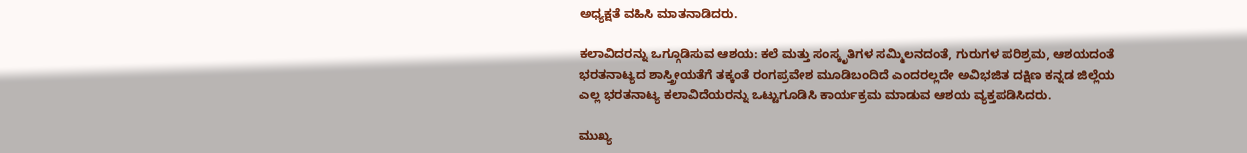ಅಧ್ಯಕ್ಷತೆ ವಹಿಸಿ ಮಾತನಾಡಿದರು.

ಕಲಾವಿದರನ್ನು ಒಗ್ಗೂಡಿಸುವ ಆಶಯ: ಕಲೆ ಮತ್ತು ಸಂಸ್ಕೃತಿಗಳ ಸಮ್ಮಿಲನದಂತೆ, ಗುರುಗಳ ಪರಿಶ್ರಮ, ಆಶಯದಂತೆ ಭರತನಾಟ್ಯದ ಶಾಸ್ತ್ರೀಯತೆಗೆ ತಕ್ಕಂತೆ ರಂಗಪ್ರವೇಶ ಮೂಡಿಬಂದಿದೆ ಎಂದರಲ್ಲದೇ ಅವಿಭಜಿತ ದಕ್ಷಿಣ ಕನ್ನಡ ಜಿಲ್ಲೆಯ ಎಲ್ಲ ಭರತನಾಟ್ಯ ಕಲಾವಿದೆಯರನ್ನು ಒಟ್ಟುಗೂಡಿಸಿ ಕಾರ್ಯಕ್ರಮ ಮಾಡುವ ಆಶಯ ವ್ಯಕ್ತಪಡಿಸಿದರು.

ಮುಖ್ಯ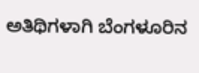ಅತಿಥಿಗಳಾಗಿ ಬೆಂಗಳೂರಿನ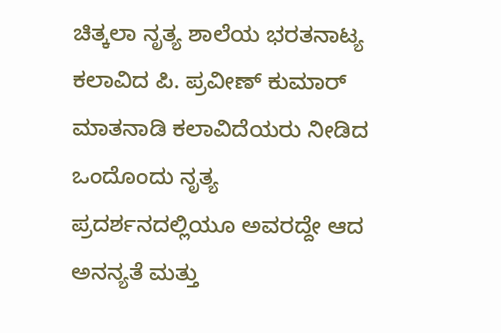ಚಿತ್ಕಲಾ ನೃತ್ಯ ಶಾಲೆಯ ಭರತನಾಟ್ಯ ಕಲಾವಿದ ಪಿ. ಪ್ರವೀಣ್ ಕುಮಾರ್ ಮಾತನಾಡಿ ಕಲಾವಿದೆಯರು ನೀಡಿದ ಒಂದೊಂದು ನೃತ್ಯ ಪ್ರದರ್ಶನದಲ್ಲಿಯೂ ಅವರದ್ದೇ ಆದ ಅನನ್ಯತೆ ಮತ್ತು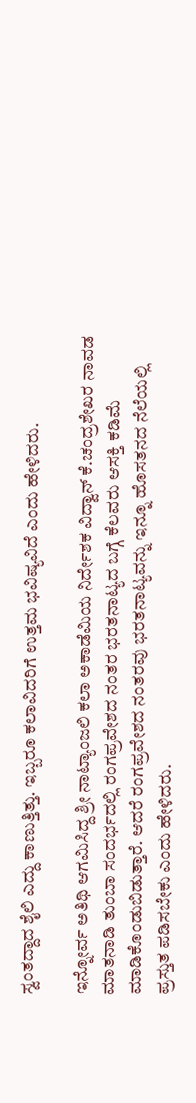ಸ್ವಂತದ್ದಾದ ಶೈಲಿ ಎದ್ದು ಕಾಣುತ್ತಿತ್ತು. ಇಬ್ಬರೂ ಕಲಾವಿದರಿಗೆ ಉತ್ತಮ ಭವಿಷ್ಯವಿದೆ ಎಂದು ಹೇಳಿದರು.

ಇನ್ನೋರ್ವ ಅತಿಥಿ ಆಗಮಿಸಿದ್ದ ಶ್ರೀ ನಾಟ್ಯಾಂಜಲಿ ಕಲಾ ಅಕಾಡೆಮಿಯ ನಿರ್ದೇಶಕ ವಿದ್ವಾನ್ ಕೆ.ಚಂದ್ರಶೇಖರ ನಾವಡ ಮಾತನಾಡಿ ತುಂಬಾ ಸಂದರ್ಭದಲ್ಲಿ ರಂಗಪ್ರವೇಶದ ನಂತರ ಭರತನಾಟ್ಯದ ಬಗ್ಗೆ ಕೆಲವರು ಆಸಕ್ತಿ ಕಡಿಮೆ ಮಾಡಿಕೊಂಡುಬಿಡುತ್ತಾರೆ. ಆದರೆ ರಂಗಪ್ರವೇಶದ ನಂತರವು ಭರತನಾಟ್ಯವನ್ನು ಇನ್ನೂ ಹೊಸತನದ ನೆಲೆಯಲ್ಲಿ ಪ್ರಸ್ತುತ ಪಡಿಸಬೇಕು ಎಂದು ಹೇಳಿದರು.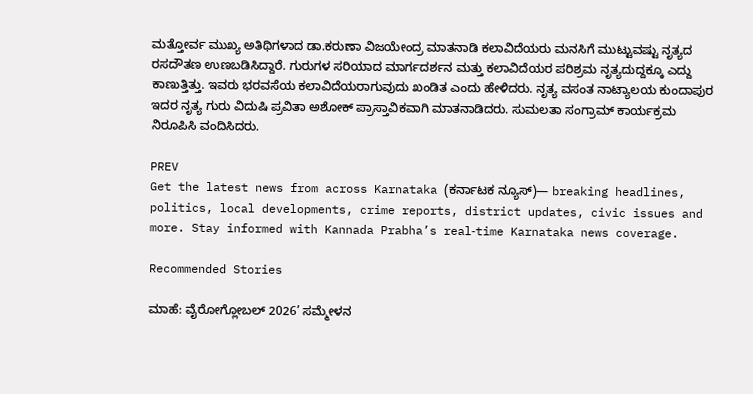ಮತ್ತೋರ್ವ ಮುಖ್ಯ ಅತಿಥಿಗಳಾದ ಡಾ.ಕರುಣಾ ವಿಜಯೇಂದ್ರ ಮಾತನಾಡಿ ಕಲಾವಿದೆಯರು ಮನಸಿಗೆ ಮುಟ್ಟುವಷ್ಟು ನೃತ್ಯದ ರಸದೌತಣ ಉಣಬಡಿಸಿದ್ದಾರೆ. ಗುರುಗಳ ಸರಿಯಾದ ಮಾರ್ಗದರ್ಶನ ಮತ್ತು ಕಲಾವಿದೆಯರ ಪರಿಶ್ರಮ ನೃತ್ಯದುದ್ದಕ್ಕೂ ಎದ್ದು ಕಾಣುತ್ತಿತ್ತು. ಇವರು ಭರವಸೆಯ ಕಲಾವಿದೆಯರಾಗುವುದು ಖಂಡಿತ ಎಂದು ಹೇಳಿದರು. ನೃತ್ಯ ವಸಂತ ನಾಟ್ಯಾಲಯ ಕುಂದಾಪುರ ಇದರ ನೃತ್ಯ ಗುರು ವಿದುಷಿ ಪ್ರವಿತಾ ಅಶೋಕ್ ಪ್ರಾಸ್ತಾವಿಕವಾಗಿ ಮಾತನಾಡಿದರು. ಸುಮಲತಾ ಸಂಗ್ರಾಮ್ ಕಾರ್ಯಕ್ರಮ ನಿರೂಪಿಸಿ ವಂದಿಸಿದರು.

PREV
Get the latest news from across Karnataka (ಕರ್ನಾಟಕ ನ್ಯೂಸ್)— breaking headlines, politics, local developments, crime reports, district updates, civic issues and more. Stay informed with Kannada Prabha’s real‑time Karnataka news coverage.

Recommended Stories

ಮಾಹೆ: ವೈರೋಗ್ಲೋಬಲ್ 2026’ ಸಮ್ಮೇಳನ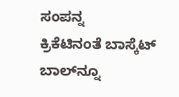ಸಂಪನ್ನ
ಕ್ರಿಕೆಟಿನಂತೆ ಬಾಸ್ಕೆಟ್ ಬಾಲ್‌ನ್ನೂ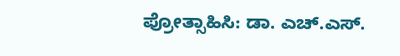ಪ್ರೋತ್ಸಾಹಿಸಿ: ಡಾ. ಎಚ್.ಎಸ್.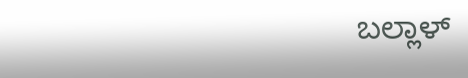ಬಲ್ಲಾಳ್